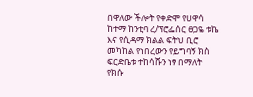በዋለው ችሎት የቀድሞ የሀዋሳ ከተማ ከንቲባ ረ/ፕሮፌሰር ፀጋዬ ቱኬ እና የሲዳማ ክልል ፍትህ ቢሮ መካከል የነበረውን የይግባኝ ክስ ፍርድቤቱ ተከሳሹን ነፃ በማለት የክሱ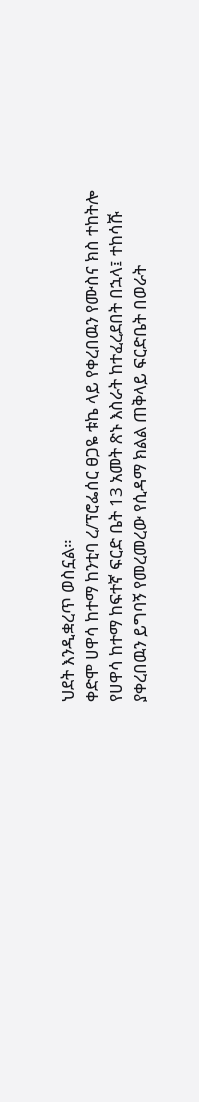ህደት እንዲቋረጥ ወስኗል።
ቀድሞ ሀዋሳ ከተማ ከንቲባ ረ/ፕሮፌሰር ፀጋዬ ቱኬ ላይ የቀረበዉን የሙስና ክስ ተከትሎ የሀዋሳ ከተማ ከፍተኛ ፍርድ ቤት 13 አመት ጽኑ እስራት ከተፈረደበት በኋላ፤ ተከሳሹ ያቀረበዉን ይግባኝ የመረመረው የሲዳማ ክልል ጠቅላይ ፍርድቤት በወራት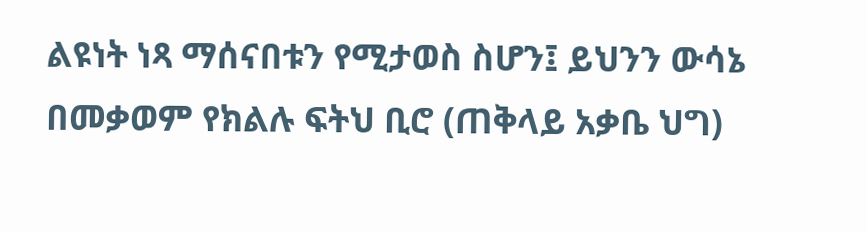ልዩነት ነጻ ማሰናበቱን የሚታወስ ስሆን፤ ይህንን ውሳኔ በመቃወም የክልሉ ፍትህ ቢሮ (ጠቅላይ አቃቤ ህግ)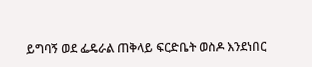ይግባኝ ወደ ፌዴራል ጠቅላይ ፍርድቤት ወስዶ እንደነበር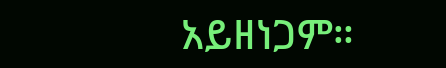አይዘነጋም።